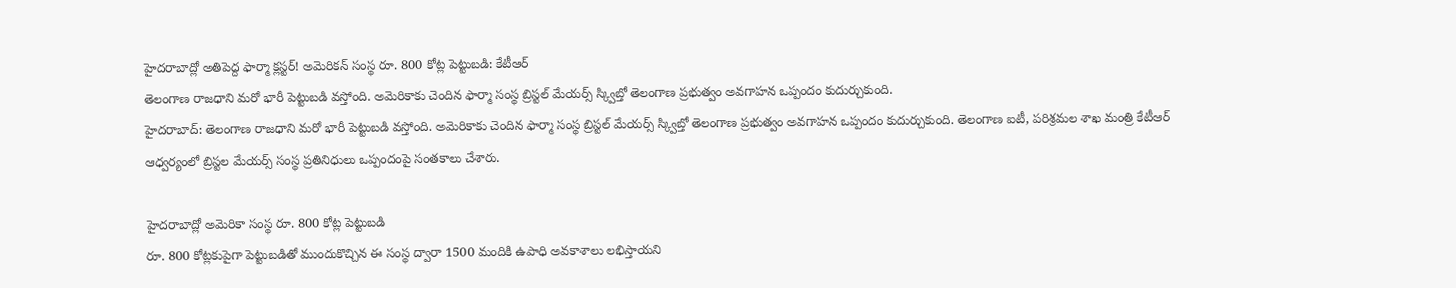హైదరాబాద్లో అతిపెద్ద ఫార్మా క్లస్టర్! అమెరికన్ సంస్థ రూ. 800 కోట్ల పెట్టుబడి: కేటీఆర్
తెలంగాణ రాజధాని మరో భారీ పెట్టుబడి వస్తోంది. అమెరికాకు చెందిన ఫార్మా సంస్థ బ్రిస్టల్ మేయర్స్ స్క్విబ్తో తెలంగాణ ప్రభుత్వం అవగాహన ఒప్పందం కుదుర్చుకుంది.
హైదరాబాద్: తెలంగాణ రాజధాని మరో భారీ పెట్టుబడి వస్తోంది. అమెరికాకు చెందిన ఫార్మా సంస్థ బ్రిస్టల్ మేయర్స్ స్క్విబ్తో తెలంగాణ ప్రభుత్వం అవగాహన ఒప్పందం కుదుర్చుకుంది. తెలంగాణ ఐటీ, పరిశ్రమల శాఖ మంత్రి కేటీఆర్ ఆధ్వర్యంలో బ్రిస్టల మేయర్స్ సంస్థ ప్రతినిధులు ఒప్పందంపై సంతకాలు చేశారు.

హైదరాబాద్లో అమెరికా సంస్థ రూ. 800 కోట్ల పెట్టుబడి
రూ. 800 కోట్లకుపైగా పెట్టుబడితో ముందుకొచ్చిన ఈ సంస్థ ద్వారా 1500 మందికి ఉపాధి అవకాశాలు లభిస్తాయని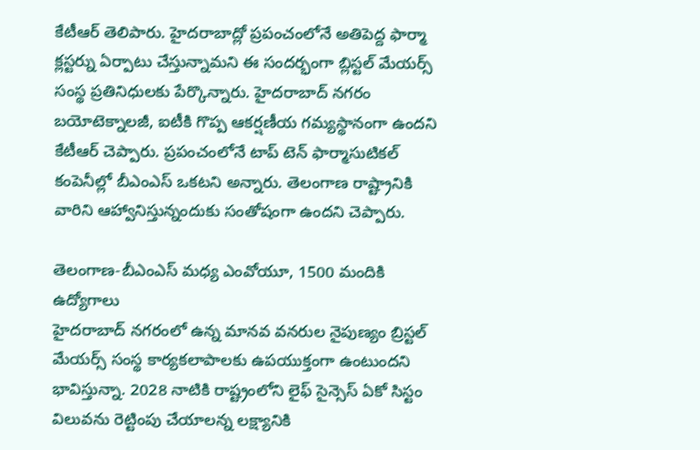కేటీఆర్ తెలిపారు. హైదరాబాద్లో ప్రపంచంలోనే అతిపెద్ద ఫార్మా క్లస్టర్ను ఏర్పాటు చేస్తున్నామని ఈ సందర్భంగా బ్లిస్టల్ మేయర్స్ సంస్థ ప్రతినిధులకు పేర్కొన్నారు. హైదరాబాద్ నగరం బయోటెక్నాలజీ, ఐటీకి గొప్ప ఆకర్షణీయ గమ్యస్థానంగా ఉందని కేటీఆర్ చెప్పారు. ప్రపంచంలోనే టాప్ టెన్ ఫార్మాసుటికల్ కంపెనీల్లో బీఎంఎస్ ఒకటని అన్నారు. తెలంగాణ రాష్ట్రానికి వారిని ఆహ్వానిస్తున్నందుకు సంతోషంగా ఉందని చెప్పారు.

తెలంగాణ-బీఎంఎస్ మధ్య ఎంవోయూ, 1500 మందికి ఉద్యోగాలు
హైదరాబాద్ నగరంలో ఉన్న మానవ వనరుల నైపుణ్యం బ్రిస్టల్ మేయర్స్ సంస్థ కార్యకలాపాలకు ఉపయుక్తంగా ఉంటుందని భావిస్తున్నా. 2028 నాటికి రాష్ట్రంలోని లైఫ్ సైన్సెస్ ఏకో సిస్టం విలువను రెట్టింపు చేయాలన్న లక్ష్యానికి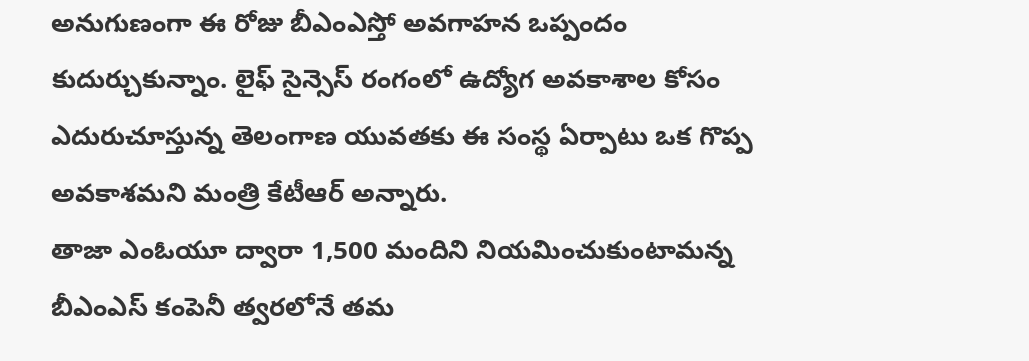అనుగుణంగా ఈ రోజు బీఎంఎస్తో అవగాహన ఒప్పందం కుదుర్చుకున్నాం. లైఫ్ సైన్సెస్ రంగంలో ఉద్యోగ అవకాశాల కోసం ఎదురుచూస్తున్న తెలంగాణ యువతకు ఈ సంస్థ ఏర్పాటు ఒక గొప్ప అవకాశమని మంత్రి కేటీఆర్ అన్నారు.
తాజా ఎంఓయూ ద్వారా 1,500 మందిని నియమించుకుంటామన్న బీఎంఎస్ కంపెనీ త్వరలోనే తమ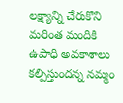లక్ష్యాన్ని చేరుకొని మరింత మందికి ఉపాధి అవకాశాలు కల్పిస్తుందన్న నమ్మం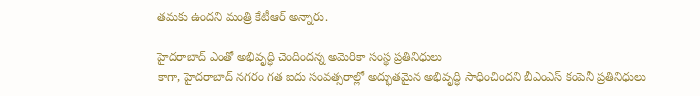తమకు ఉందని మంత్రి కేటీఆర్ అన్నారు.

హైదరాబాద్ ఎంతో అభివృద్ధి చెందిందన్న అమెరికా సంస్థ ప్రతినిధులు
కాగా, హైదరాబాద్ నగరం గత ఐదు సంవత్సరాల్లో అద్భుతమైన అభివృద్ధి సాధించిందని బీఎంఎస్ కంపెనీ ప్రతినిధులు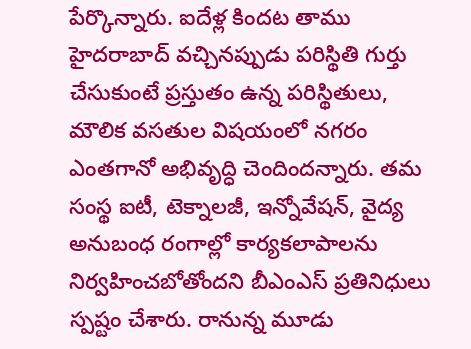పేర్కొన్నారు. ఐదేళ్ల కిందట తాము హైదరాబాద్ వచ్చినప్పుడు పరిస్థితి గుర్తు చేసుకుంటే ప్రస్తుతం ఉన్న పరిస్థితులు, మౌలిక వసతుల విషయంలో నగరం ఎంతగానో అభివృద్ధి చెందిందన్నారు. తమ సంస్థ ఐటీ, టెక్నాలజీ, ఇన్నోవేషన్, వైద్య అనుబంధ రంగాల్లో కార్యకలాపాలను నిర్వహించబోతోందని బీఎంఎస్ ప్రతినిధులు స్పష్టం చేశారు. రానున్న మూడు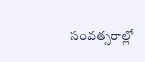సంవత్సరాల్లో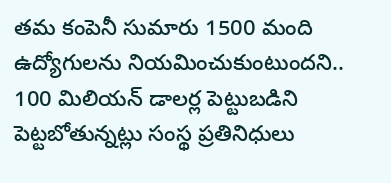తమ కంపెనీ సుమారు 1500 మంది ఉద్యోగులను నియమించుకుంటుందని.. 100 మిలియన్ డాలర్ల పెట్టుబడిని పెట్టబోతున్నట్లు సంస్థ ప్రతినిధులు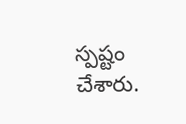స్పష్టం చేశారు.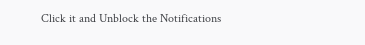Click it and Unblock the Notifications